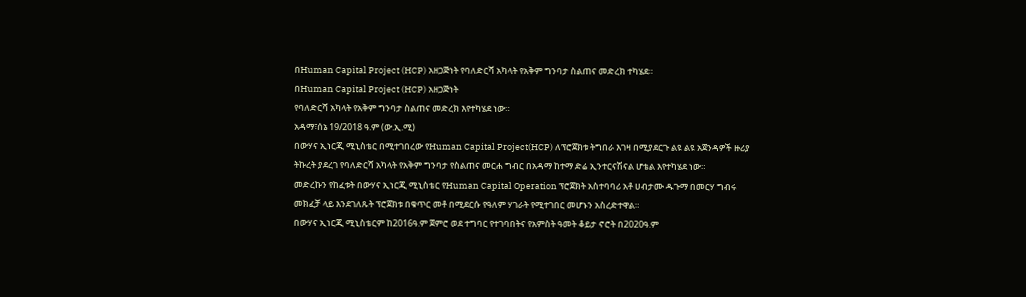በHuman Capital Project (HCP) አዘጋጅነት የባለድርሻ አካላት የአቅም ግንባታ ስልጠና መድረክ ተካሄደ።
በHuman Capital Project (HCP) አዘጋጅነት
የባለድርሻ አካላት የአቅም ግንባታ ስልጠና መድረክ እየተካሄደ ነው።
አዳማ፣ሰኔ 19/2018 ዓ.ም (ው.ኢ.ሚ)
በውሃና ኢነርጂ ሚኒስቴር በሚተገበረው የHuman Capital Project(HCP) ለፕሮጀክቱ ትግበራ እገዛ በሚያደርጉ ልዩ ልዩ አጀንዳዎች ዙሪያ ትኩረት ያደረገ የባለድርሻ አካላት የአቅም ግንባታ የስልጠና መርሐ ግብር በአዳማ ከተማ ድሬ ኢንተርናሽናል ሆቴል እየተካሄደ ነው።
መድረኩን የከፈቱት በውሃና ኢነርጂ ሚኒስቴር የHuman Capital Operation ፕሮጀክት አስተባባሪ አቶ ሀብታሙ ዱጉማ በመርሃ ግብሩ መክፈቻ ላይ እንደገለጹት ፕሮጀክቱ በቁጥር መቶ በሚደርሱ የዓለም ሃገራት የሚተገበር መሆኑን አስረድተዋል።
በውሃና ኢነርጂ ሚኒስቴርም ከ2016ዓ.ም ጀምሮ ወደ ተግባር የተገባበትና የአምስት ዓመት ቆይታ ኖሮት በ2020ዓ.ም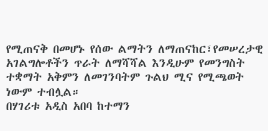የሚጠናቅ በመሆኑ የሰው ልማትን ለማጠናከር፣የመሠረታዊ አገልግሎቶችን ጥራት ለማሻሻል እንዲሁም የመንግስት ተቋማት አቅምን ለመገንባትም ጉልህ ሚና የሚጫወት ነውም ተብሏል።
በሃገሪቱ አዲስ አበባ ከተማን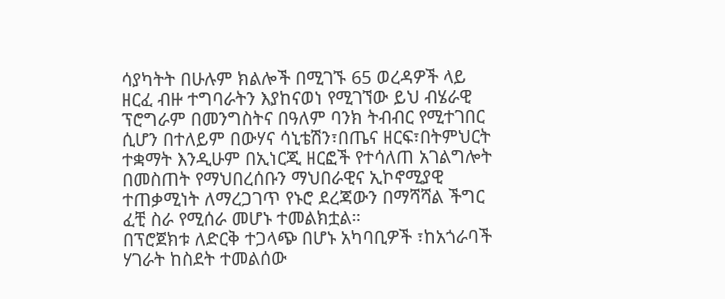ሳያካትት በሁሉም ክልሎች በሚገኙ 65 ወረዳዎች ላይ ዘርፈ ብዙ ተግባራትን እያከናወነ የሚገኘው ይህ ብሄራዊ ፕሮግራም በመንግስትና በዓለም ባንክ ትብብር የሚተገበር ሲሆን በተለይም በውሃና ሳኒቴሽን፣በጤና ዘርፍ፣በትምህርት ተቋማት እንዲሁም በኢነርጂ ዘርፎች የተሳለጠ አገልግሎት በመስጠት የማህበረሰቡን ማህበራዊና ኢኮኖሚያዊ ተጠቃሚነት ለማረጋገጥ የኑሮ ደረጃውን በማሻሻል ችግር ፈቺ ስራ የሚሰራ መሆኑ ተመልክቷል።
በፕሮጀክቱ ለድርቅ ተጋላጭ በሆኑ አካባቢዎች ፣ከአጎራባች ሃገራት ከስደት ተመልሰው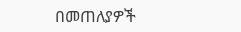በመጠለያዎች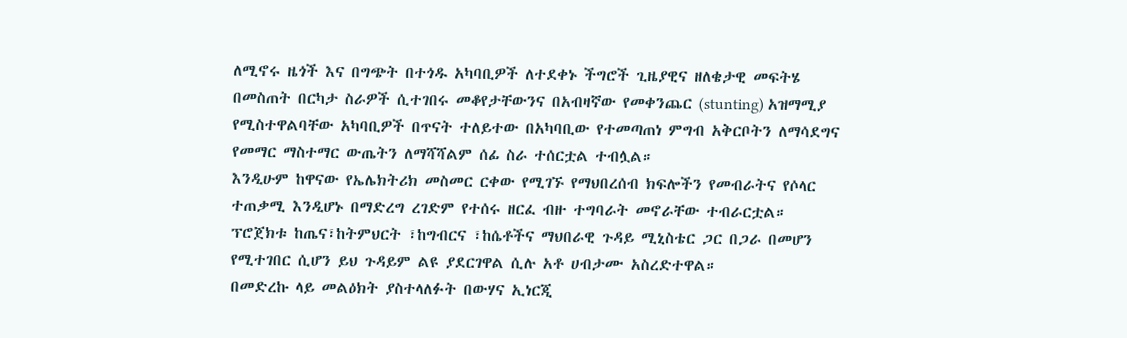ለሚኖሩ ዜጎች እና በግጭት በተጎዱ አካባቢዎች ለተደቀኑ ችግሮች ጊዜያዊና ዘለቄታዊ መፍትሄ በመስጠት በርካታ ስራዎች ሲተገበሩ መቆየታቸውንና በአብዛኛው የመቀንጨር (stunting) አዝማሚያ የሚስተዋልባቸው አካባቢዎች በጥናት ተለይተው በአካባቢው የተመጣጠነ ምግብ አቅርቦትን ለማሳደግና የመማር ማስተማር ውጤትን ለማሻሻልም ሰፊ ስራ ተሰርቷል ተብሏል።
እንዲሁም ከዋናው የኤሌክትሪክ መስመር ርቀው የሚገኙ የማህበረሰብ ክፍሎችን የመብራትና የሶላር ተጠቃሚ እንዲሆኑ በማድረግ ረገድም የተሰሩ ዘርፈ ብዙ ተግባራት መኖራቸው ተብራርቷል።
ፕሮጀክቱ ከጤና፣ከትምህርት ፣ከግብርና ፣ከሴቶችና ማህበራዊ ጉዳይ ሚኒስቴር ጋር በጋራ በመሆን የሚተገበር ሲሆን ይህ ጉዳይም ልዩ ያደርገዋል ሲሉ አቶ ሀብታሙ አስረድተዋል።
በመድረኩ ላይ መልዕክት ያስተላለፉት በውሃና ኢነርጂ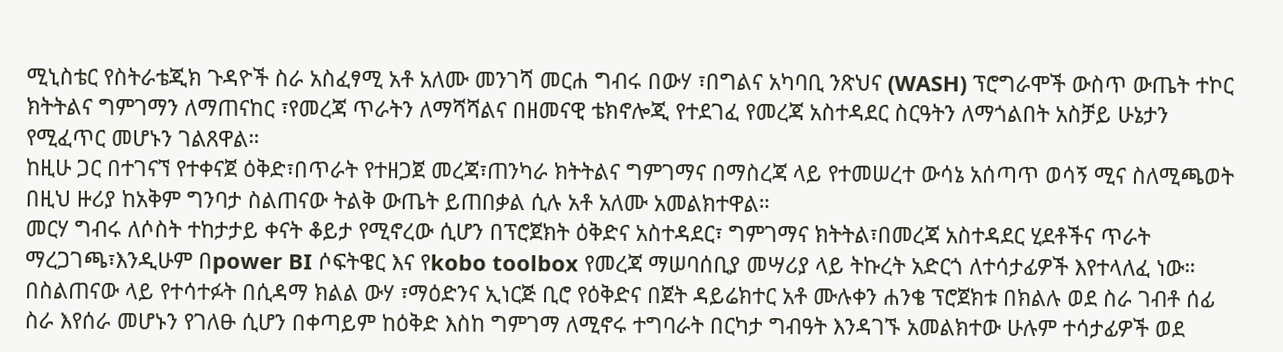ሚኒስቴር የስትራቴጂክ ጉዳዮች ስራ አስፈፃሚ አቶ አለሙ መንገሻ መርሐ ግብሩ በውሃ ፣በግልና አካባቢ ንጽህና (WASH) ፕሮግራሞች ውስጥ ውጤት ተኮር ክትትልና ግምገማን ለማጠናከር ፣የመረጃ ጥራትን ለማሻሻልና በዘመናዊ ቴክኖሎጂ የተደገፈ የመረጃ አስተዳደር ስርዓትን ለማጎልበት አስቻይ ሁኔታን የሚፈጥር መሆኑን ገልጸዋል።
ከዚሁ ጋር በተገናኘ የተቀናጀ ዕቅድ፣በጥራት የተዘጋጀ መረጃ፣ጠንካራ ክትትልና ግምገማና በማስረጃ ላይ የተመሠረተ ውሳኔ አሰጣጥ ወሳኝ ሚና ስለሚጫወት በዚህ ዙሪያ ከአቅም ግንባታ ስልጠናው ትልቅ ውጤት ይጠበቃል ሲሉ አቶ አለሙ አመልክተዋል።
መርሃ ግብሩ ለሶስት ተከታታይ ቀናት ቆይታ የሚኖረው ሲሆን በፕሮጀክት ዕቅድና አስተዳደር፣ ግምገማና ክትትል፣በመረጃ አስተዳደር ሂደቶችና ጥራት ማረጋገጫ፣እንዲሁም በpower BI ሶፍትዌር እና የkobo toolbox የመረጃ ማሠባሰቢያ መሣሪያ ላይ ትኩረት አድርጎ ለተሳታፊዎች እየተላለፈ ነው።
በስልጠናው ላይ የተሳተፉት በሲዳማ ክልል ውሃ ፣ማዕድንና ኢነርጅ ቢሮ የዕቅድና በጀት ዳይሬክተር አቶ ሙሉቀን ሐንቄ ፕሮጀክቱ በክልሉ ወደ ስራ ገብቶ ሰፊ ስራ እየሰራ መሆኑን የገለፁ ሲሆን በቀጣይም ከዕቅድ እስከ ግምገማ ለሚኖሩ ተግባራት በርካታ ግብዓት እንዳገኙ አመልክተው ሁሉም ተሳታፊዎች ወደ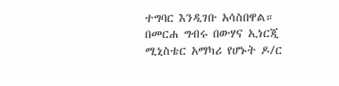ተግባር እንዲገቡ አሳስበዋል።
በመርሐ ግብሩ በውሃና ኢነርጂ ሚኒስቴር አማካሪ የሆኑት ዶ/ር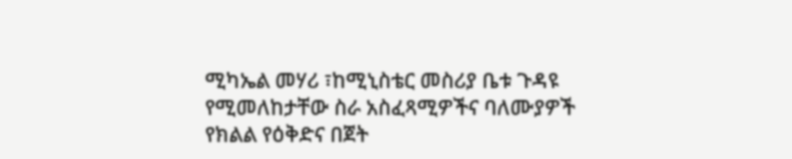ሚካኤል መሃሪ ፣ከሚኒስቴር መስሪያ ቤቱ ጉዳዩ የሚመለከታቸው ስራ አስፈጻሚዎችና ባለሙያዎች የክልል የዕቅድና በጀት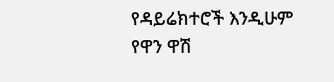የዳይሬክተሮች እንዲሁም የዋን ዋሽ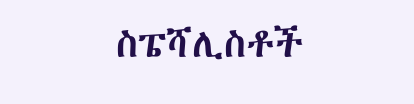ስፔሻሊስቶች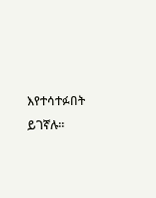እየተሳተፉበት ይገኛሉ።